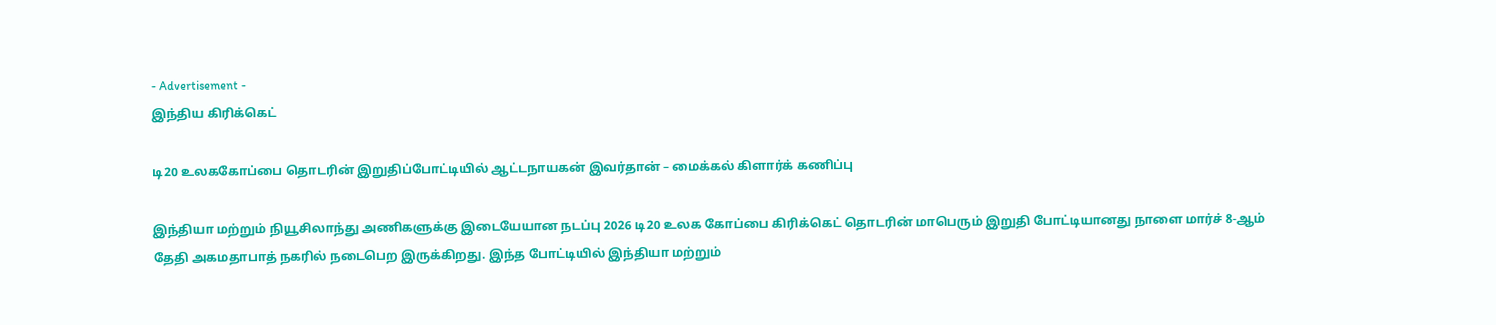- Advertisement -
இந்திய கிரிக்கெட்

டி20 உலககோப்பை தொடரின் இறுதிப்போட்டியில் ஆட்டநாயகன் இவர்தான் – மைக்கல் கிளார்க் கணிப்பு

இந்தியா மற்றும் நியூசிலாந்து அணிகளுக்கு இடையேயான நடப்பு 2026 டி20 உலக கோப்பை கிரிக்கெட் தொடரின் மாபெரும் இறுதி போட்டியானது நாளை மார்ச் 8-ஆம் தேதி அகமதாபாத் நகரில் நடைபெற இருக்கிறது. இந்த போட்டியில் இந்தியா மற்றும்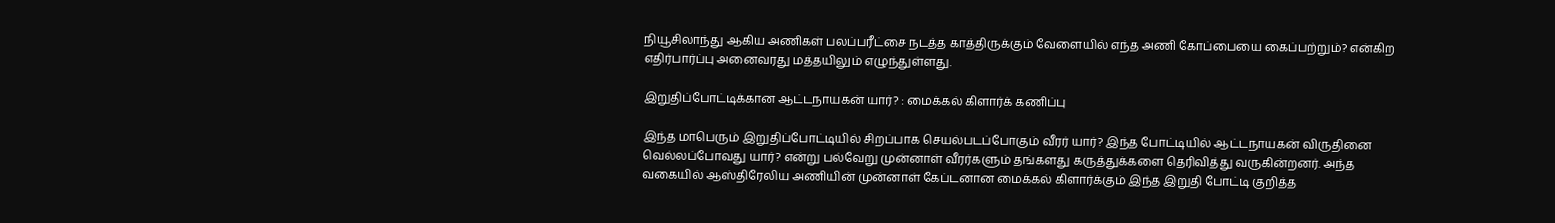நியூசிலாந்து ஆகிய அணிகள் பலப்பரீட்சை நடத்த காத்திருக்கும் வேளையில் எந்த அணி கோப்பையை கைப்பற்றும்? என்கிற எதிர்பார்ப்பு அனைவரது மத்தயிலும் எழுந்துள்ளது.

இறுதிப்போட்டிக்கான ஆட்டநாயகன் யார்? : மைக்கல் கிளார்க் கணிப்பு

இந்த மாபெரும் இறுதிப்போட்டியில் சிறப்பாக செயல்படப்போகும் வீரர் யார்? இந்த போட்டியில் ஆட்டநாயகன் விருதினை வெல்லப்போவது யார்? என்று பல்வேறு முன்னாள் வீரர்களும் தங்களது கருத்துக்களை தெரிவித்து வருகின்றனர். அந்த வகையில் ஆஸ்திரேலிய அணியின் முன்னாள் கேப்டனான மைக்கல் கிளார்க்கும் இந்த இறுதி போட்டி குறித்த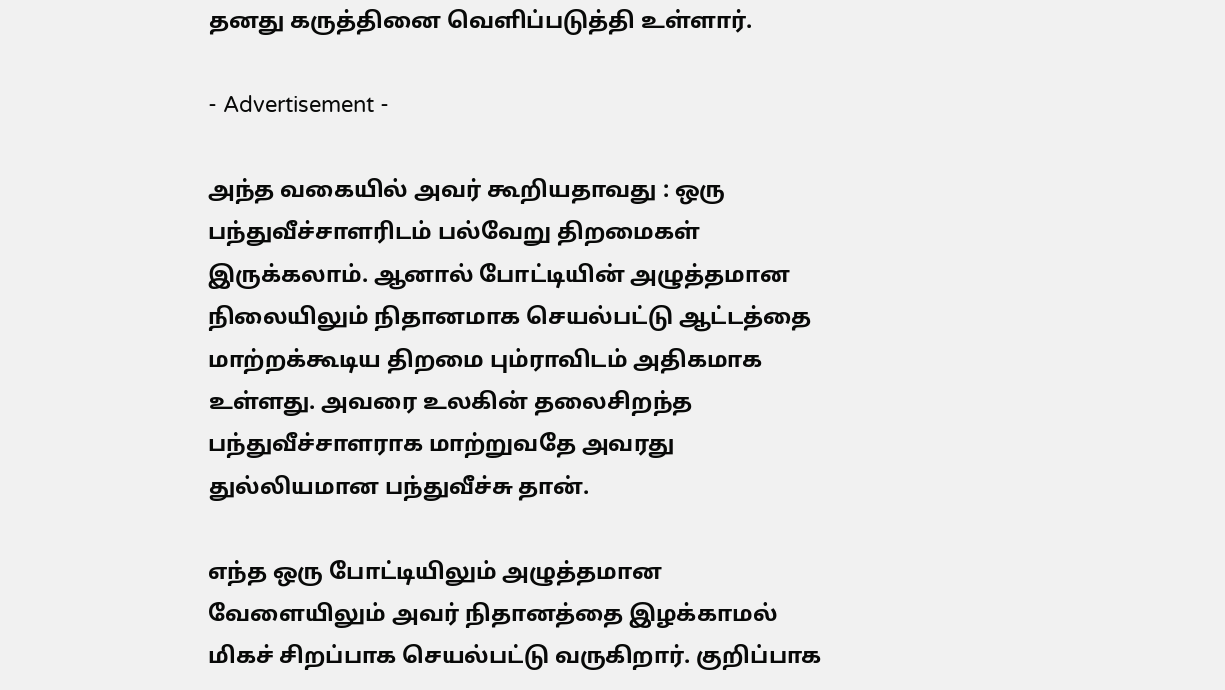தனது கருத்தினை வெளிப்படுத்தி உள்ளார்.

- Advertisement -

அந்த வகையில் அவர் கூறியதாவது : ஒரு பந்துவீச்சாளரிடம் பல்வேறு திறமைகள் இருக்கலாம். ஆனால் போட்டியின் அழுத்தமான நிலையிலும் நிதானமாக செயல்பட்டு ஆட்டத்தை மாற்றக்கூடிய திறமை பும்ராவிடம் அதிகமாக உள்ளது. அவரை உலகின் தலைசிறந்த பந்துவீச்சாளராக மாற்றுவதே அவரது துல்லியமான பந்துவீச்சு தான்.

எந்த ஒரு போட்டியிலும் அழுத்தமான வேளையிலும் அவர் நிதானத்தை இழக்காமல் மிகச் சிறப்பாக செயல்பட்டு வருகிறார். குறிப்பாக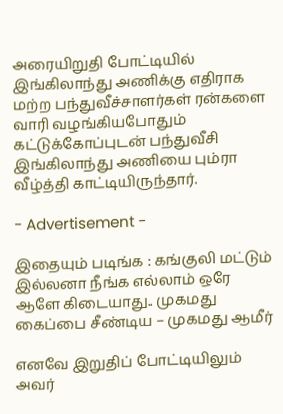அரையிறுதி போட்டியில் இங்கிலாந்து அணிக்கு எதிராக மற்ற பந்துவீச்சாளர்கள் ரன்களை வாரி வழங்கியபோதும் கட்டுக்கோப்புடன் பந்துவீசி இங்கிலாந்து அணியை பும்ரா வீழ்த்தி காட்டியிருந்தார்.

- Advertisement -

இதையும் படிங்க : கங்குலி மட்டும் இல்லனா நீங்க எல்லாம் ஒரே ஆளே கிடையாது.. முகமது கைப்பை சீண்டிய – முகமது ஆமீர்

எனவே இறுதிப் போட்டியிலும் அவர்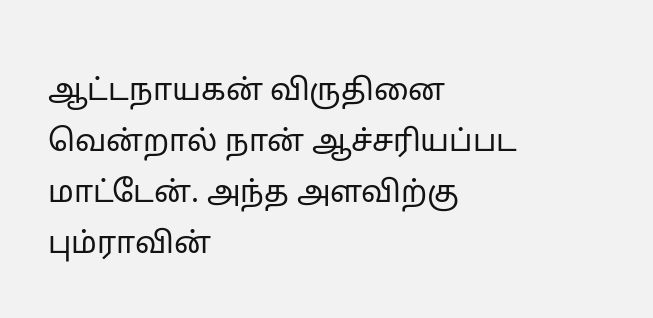ஆட்டநாயகன் விருதினை வென்றால் நான் ஆச்சரியப்பட மாட்டேன். அந்த அளவிற்கு பும்ராவின்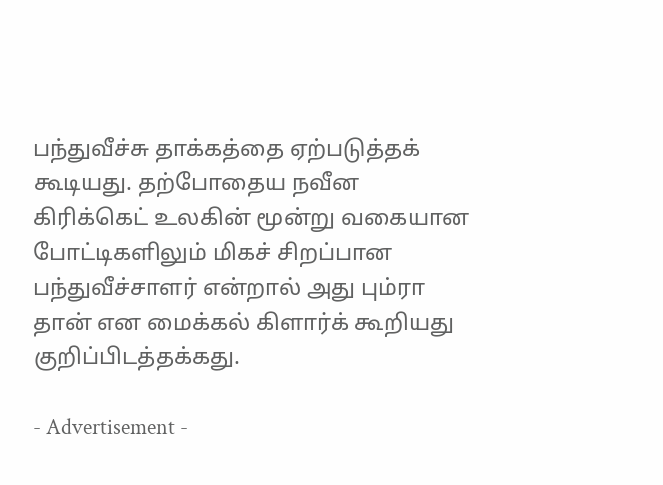பந்துவீச்சு தாக்கத்தை ஏற்படுத்தக் கூடியது. தற்போதைய நவீன கிரிக்கெட் உலகின் மூன்று வகையான போட்டிகளிலும் மிகச் சிறப்பான பந்துவீச்சாளர் என்றால் அது பும்ரா தான் என மைக்கல் கிளார்க் கூறியது குறிப்பிடத்தக்கது.

- Advertisement -